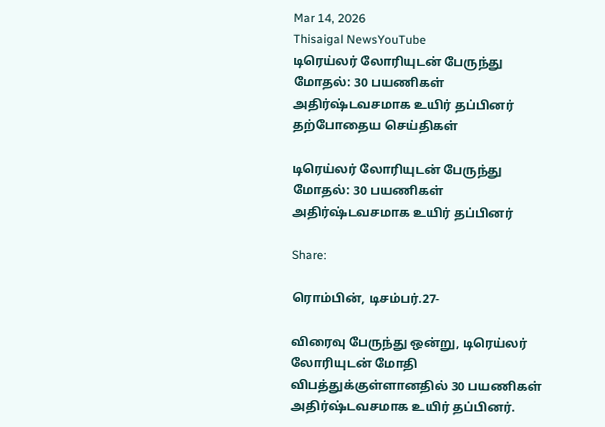Mar 14, 2026
Thisaigal NewsYouTube
டிரெய்லர் லோரியுடன் பேருந்து மோதல்: 30 பயணிகள் அதிர்ஷ்டவசமாக உயிர் தப்பினர்
தற்போதைய செய்திகள்

டிரெய்லர் லோரியுடன் பேருந்து மோதல்: 30 பயணிகள் அதிர்ஷ்டவசமாக உயிர் தப்பினர்

Share:

ரொம்பின், டிசம்பர்.27-

விரைவு பேருந்து ஒன்று, டிரெய்லர் லோரியுடன் மோதி விபத்துக்குள்ளானதில் 30 பயணிகள் அதிர்ஷ்டவசமாக உயிர் தப்பினர்.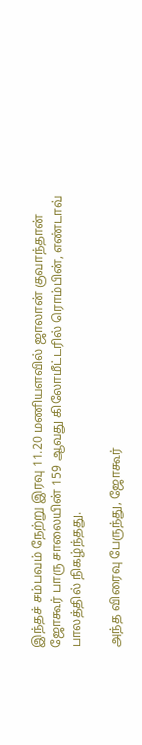இந்தச் சம்பவம் நேற்று இரவு 11.20 மணியளவில் ஜாலான் குவாந்தான் ஜோகூர் பாரு சாலையின் 159 ஆவது கிலோமீட்டரில் ரொம்பின், எண்டாவ் பாலத்தில் நிகழ்ந்தது.

அந்த விரைவு பேருந்து, ஜோகூர்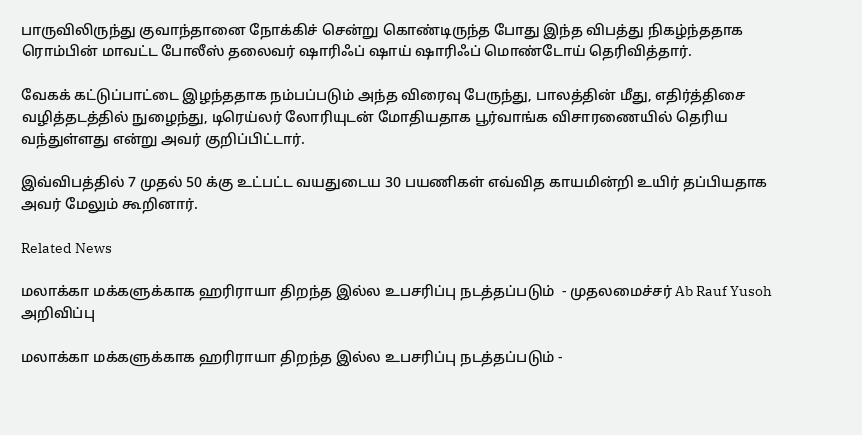பாருவிலிருந்து குவாந்தானை நோக்கிச் சென்று கொண்டிருந்த போது இந்த விபத்து நிகழ்ந்ததாக ரொம்பின் மாவட்ட போலீஸ் தலைவர் ஷாரிஃப் ஷாய் ஷாரிஃப் மொண்டோய் தெரிவித்தார்.

வேகக் கட்டுப்பாட்டை இழந்ததாக நம்பப்படும் அந்த விரைவு பேருந்து, பாலத்தின் மீது, எதிர்த்திசை வழித்தடத்தில் நுழைந்து, டிரெய்லர் லோரியுடன் மோதியதாக பூர்வாங்க விசாரணையில் தெரிய வந்துள்ளது என்று அவர் குறிப்பிட்டார்.

இவ்விபத்தில் 7 முதல் 50 க்கு உட்பட்ட வயதுடைய 30 பயணிகள் எவ்வித காயமின்றி உயிர் தப்பியதாக அவர் மேலும் கூறினார்.

Related News

மலாக்கா மக்களுக்காக ஹரிராயா திறந்த இல்ல உபசரிப்பு நடத்தப்படும்  - முதலமைச்சர் Ab Rauf Yusoh அறிவிப்பு

மலாக்கா மக்களுக்காக ஹரிராயா திறந்த இல்ல உபசரிப்பு நடத்தப்படும் -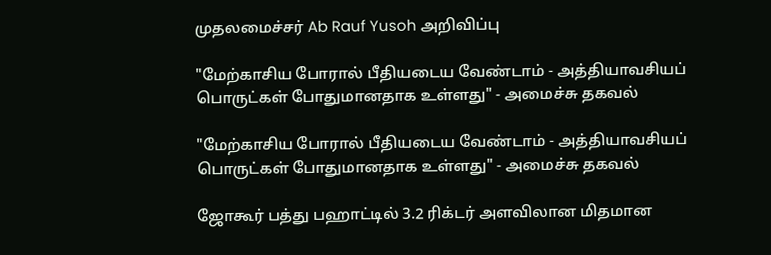முதலமைச்சர் Ab Rauf Yusoh அறிவிப்பு

"மேற்காசிய போரால் பீதியடைய வேண்டாம் - அத்தியாவசியப் பொருட்கள் போதுமானதாக உள்ளது" - அமைச்சு தகவல்

"மேற்காசிய போரால் பீதியடைய வேண்டாம் - அத்தியாவசியப் பொருட்கள் போதுமானதாக உள்ளது" - அமைச்சு தகவல்

ஜோகூர் பத்து பஹாட்டில் 3.2 ரிக்டர் அளவிலான மிதமான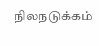நிலநடுக்கம்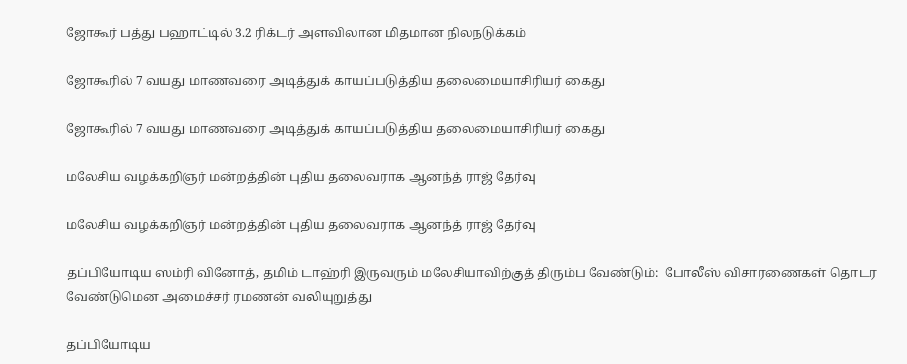ஜோகூர் பத்து பஹாட்டில் 3.2 ரிக்டர் அளவிலான மிதமான நிலநடுக்கம்

ஜோகூரில் 7 வயது மாணவரை அடித்துக் காயப்படுத்திய தலைமையாசிரியர் கைது

ஜோகூரில் 7 வயது மாணவரை அடித்துக் காயப்படுத்திய தலைமையாசிரியர் கைது

மலேசிய வழக்கறிஞர் மன்றத்தின் புதிய தலைவராக ஆனந்த் ராஜ் தேர்வு

மலேசிய வழக்கறிஞர் மன்றத்தின் புதிய தலைவராக ஆனந்த் ராஜ் தேர்வு

தப்பியோடிய ஸம்ரி வினோத், தமிம் டாஹ்ரி இருவரும் மலேசியாவிற்குத் திரும்ப வேண்டும்:  போலீஸ் விசாரணைகள் தொடர வேண்டுமென அமைச்சர் ரமணன் வலியுறுத்து

தப்பியோடிய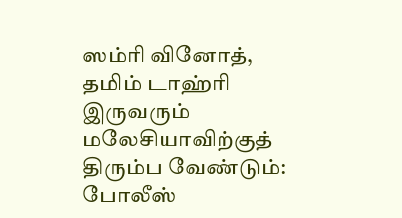ஸம்ரி வினோத், தமிம் டாஹ்ரி இருவரும் மலேசியாவிற்குத் திரும்ப வேண்டும்: போலீஸ்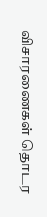விசாரணைகள் தொடர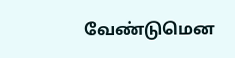வேண்டுமென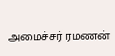அமைச்சர் ரமணன்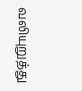வலியுறுத்து